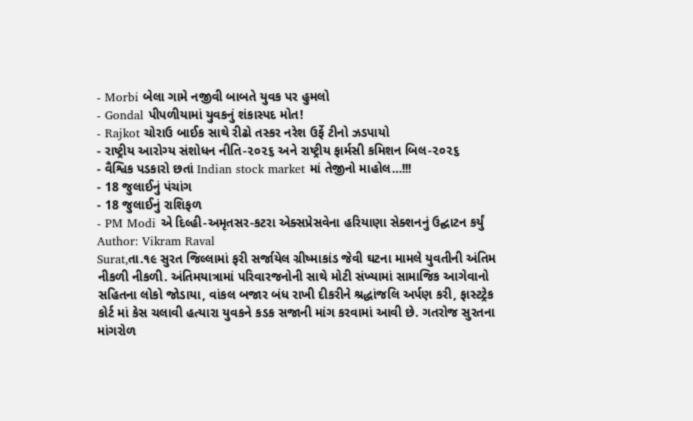- Morbi બેલા ગામે નજીવી બાબતે યુવક પર હુમલો
- Gondal પીપળીયામાં યુવકનું શંકાસ્પદ મોત!
- Rajkot ચોરાઉ બાઈક સાથે રીઢો તસ્કર નરેશ ઉર્ફે ટીનો ઝડપાયો
- રાષ્ટ્રીય આરોગ્ય સંશોધન નીતિ-૨૦૨૬ અને રાષ્ટ્રીય ફાર્મસી કમિશન બિલ-૨૦૨૬
- વૈશ્વિક પડકારો છતાં Indian stock market માં તેજીનો માહોલ…!!!
- 18 જુલાઈનું પંચાંગ
- 18 જુલાઈનું રાશિફળ
- PM Modi એ દિલ્હી-અમૃતસર-કટરા એક્સપ્રેસવેના હરિયાણા સેક્શનનું ઉદ્ઘાટન કર્યું
Author: Vikram Raval
Surat,તા.૧૯ સુરત જિલ્લામાં ફરી સર્જાયેલ ગ્રીષ્માકાંડ જેવી ઘટના મામલે યુવતીની અંતિમ નીકળી નીકળી. અંતિમયાત્રામાં પરિવારજનોની સાથે મોટી સંખ્યામાં સામાજિક આગેવાનો સહિતના લોકો જોડાયા, વાંકલ બજાર બંધ રાખી દીકરીને શ્રદ્ધાંજલિ અર્પણ કરી, ફાસ્ટટ્રેક કોર્ટ માં કેસ ચલાવી હત્યારા યુવકને કડક સજાની માંગ કરવામાં આવી છે. ગતરોજ સુરતના માંગરોળ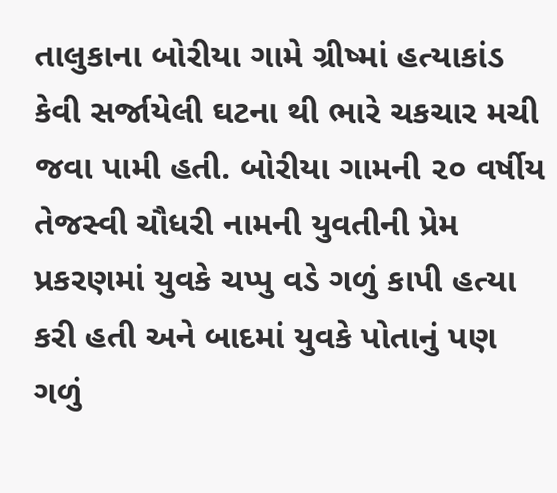તાલુકાના બોરીયા ગામે ગ્રીષ્માં હત્યાકાંડ કેવી સર્જાયેલી ઘટના થી ભારે ચકચાર મચી જવા પામી હતી. બોરીયા ગામની ૨૦ વર્ષીય તેજસ્વી ચૌધરી નામની યુવતીની પ્રેમ પ્રકરણમાં યુવકે ચપ્પુ વડે ગળું કાપી હત્યા કરી હતી અને બાદમાં યુવકે પોતાનું પણ ગળું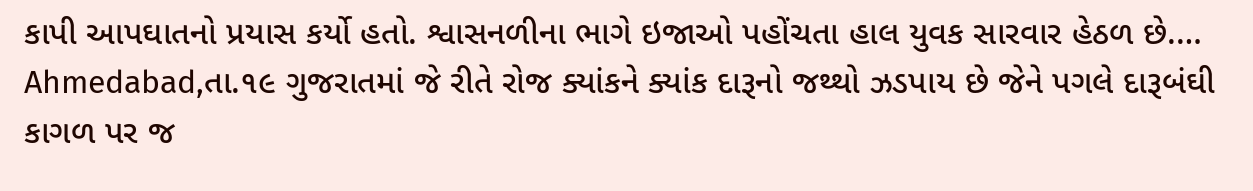કાપી આપઘાતનો પ્રયાસ કર્યો હતો. શ્વાસનળીના ભાગે ઇજાઓ પહોંચતા હાલ યુવક સારવાર હેઠળ છે.…
Ahmedabad,તા.૧૯ ગુજરાતમાં જે રીતે રોજ ક્યાંકને ક્યાંક દારૂનો જથ્થો ઝડપાય છે જેને પગલે દારૂબંઘી કાગળ પર જ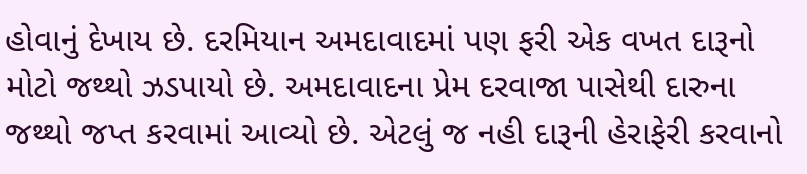હોવાનું દેખાય છે. દરમિયાન અમદાવાદમાં પણ ફરી એક વખત દારૂનો મોટો જથ્થો ઝડપાયો છે. અમદાવાદના પ્રેમ દરવાજા પાસેથી દારુના જથ્થો જપ્ત કરવામાં આવ્યો છે. એટલું જ નહી દારૂની હેરાફેરી કરવાનો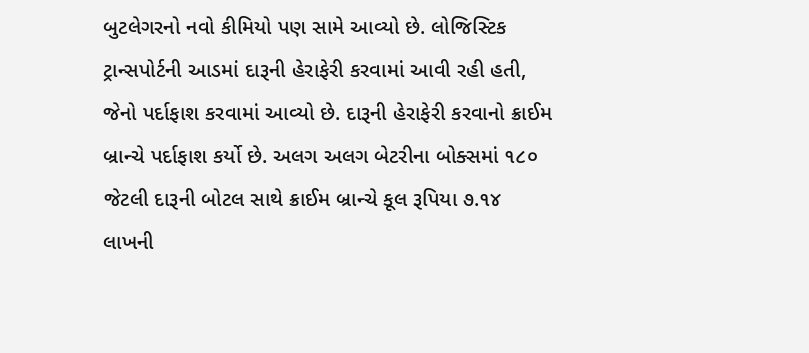બુટલેગરનો નવો કીમિયો પણ સામે આવ્યો છે. લોજિસ્ટિક ટ્રાન્સપોર્ટની આડમાં દારૂની હેરાફેરી કરવામાં આવી રહી હતી, જેનો પર્દાફાશ કરવામાં આવ્યો છે. દારૂની હેરાફેરી કરવાનો ક્રાઈમ બ્રાન્ચે પર્દાફાશ કર્યો છે. અલગ અલગ બેટરીના બોક્સમાં ૧૮૦ જેટલી દારૂની બોટલ સાથે ક્રાઈમ બ્રાન્ચે કૂલ રૂપિયા ૭.૧૪ લાખની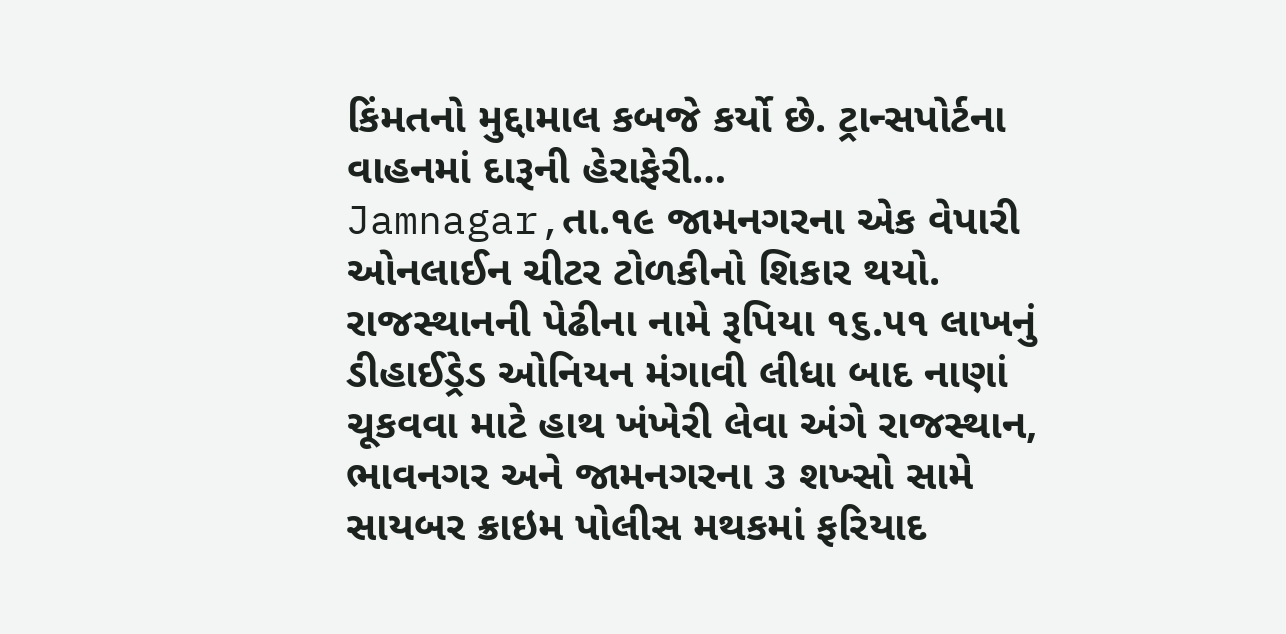કિંમતનો મુદ્દામાલ કબજે કર્યો છે. ટ્રાન્સપોર્ટના વાહનમાં દારૂની હેરાફેરી…
Jamnagar,તા.૧૯ જામનગરના એક વેપારી ઓનલાઈન ચીટર ટોળકીનો શિકાર થયો. રાજસ્થાનની પેઢીના નામે રૂપિયા ૧૬.૫૧ લાખનું ડીહાઈડ્રેડ ઓનિયન મંગાવી લીધા બાદ નાણાં ચૂકવવા માટે હાથ ખંખેરી લેવા અંગે રાજસ્થાન, ભાવનગર અને જામનગરના ૩ શખ્સો સામે સાયબર ક્રાઇમ પોલીસ મથકમાં ફરિયાદ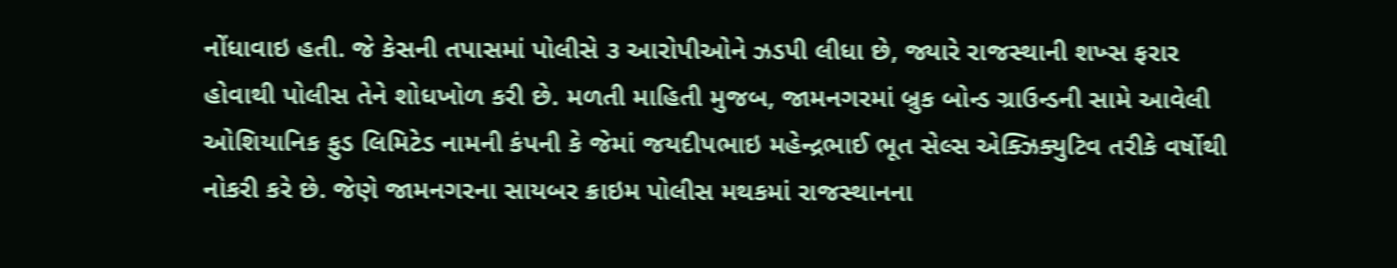નોંધાવાઇ હતી. જે કેસની તપાસમાં પોલીસે ૩ આરોપીઓને ઝડપી લીધા છે, જ્યારે રાજસ્થાની શખ્સ ફરાર હોવાથી પોલીસ તેને શોધખોળ કરી છે. મળતી માહિતી મુજબ, જામનગરમાં બ્રુક બોન્ડ ગ્રાઉન્ડની સામે આવેલી ઓશિયાનિક ફુડ લિમિટેડ નામની કંપની કે જેમાં જયદીપભાઇ મહેન્દ્રભાઈ ભૂત સેલ્સ એક્ઝિક્યુટિવ તરીકે વર્ષોથી નોકરી કરે છે. જેણે જામનગરના સાયબર ક્રાઇમ પોલીસ મથકમાં રાજસ્થાનના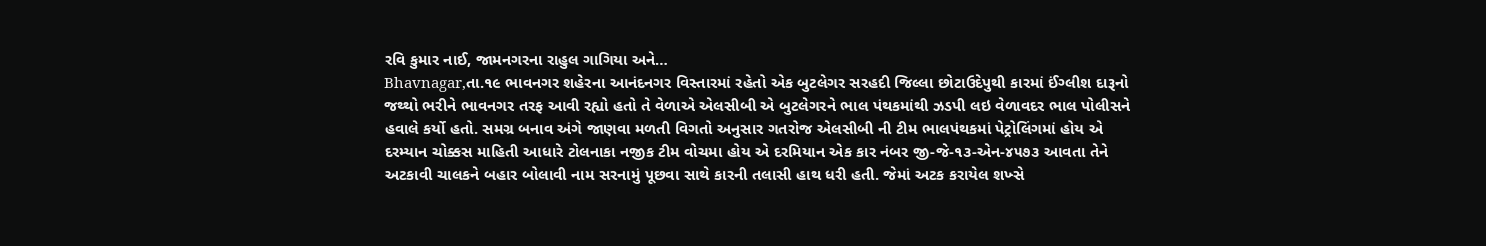રવિ કુમાર નાઈ, જામનગરના રાહુલ ગાગિયા અને…
Bhavnagar,તા.૧૯ ભાવનગર શહેરના આનંદનગર વિસ્તારમાં રહેતો એક બુટલેગર સરહદી જિલ્લા છોટાઉદેપુથી કારમાં ઈંગ્લીશ દારૂનો જથ્થો ભરીને ભાવનગર તરફ આવી રહ્યો હતો તે વેળાએ એલસીબી એ બુટલેગરને ભાલ પંથકમાંથી ઝડપી લઇ વેળાવદર ભાલ પોલીસને હવાલે કર્યો હતો. સમગ્ર બનાવ અંગે જાણવા મળતી વિગતો અનુસાર ગતરોજ એલસીબી ની ટીમ ભાલપંથકમાં પેટ્રોલિંગમાં હોય એ દરમ્યાન ચોક્કસ માહિતી આધારે ટોલનાકા નજીક ટીમ વોચમા હોય એ દરમિયાન એક કાર નંબર જી-જે-૧૩-એન-૪૫૭૩ આવતા તેને અટકાવી ચાલકને બહાર બોલાવી નામ સરનામું પૂછવા સાથે કારની તલાસી હાથ ધરી હતી. જેમાં અટક કરાયેલ શખ્સે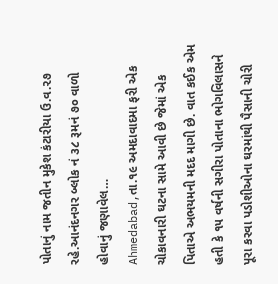પોતાનું નામ જતીન મુકેશ કંટારીયા ઉ.વ.૨૭ રહે.આનંદનગર બ્લોક નં ૩૮ રૂમનં ૭૦ વાળો હોવાનું જણાવેલ…
Ahmedabad,તા.૧૯ અમદાવાદમા ફરી એક ચોકાવનારી ઘટના સામે આવી છે જેમાં એક પિતાએ અભયમની મદદ માગી છે. વાત કઈક એમ હતી કે ૧૫ વર્ષની સગીરા પોતાના ભોગવિલાસને પૂરા કરવા પડોશીઓના ઘરમાંથી પૈસાની ચોરી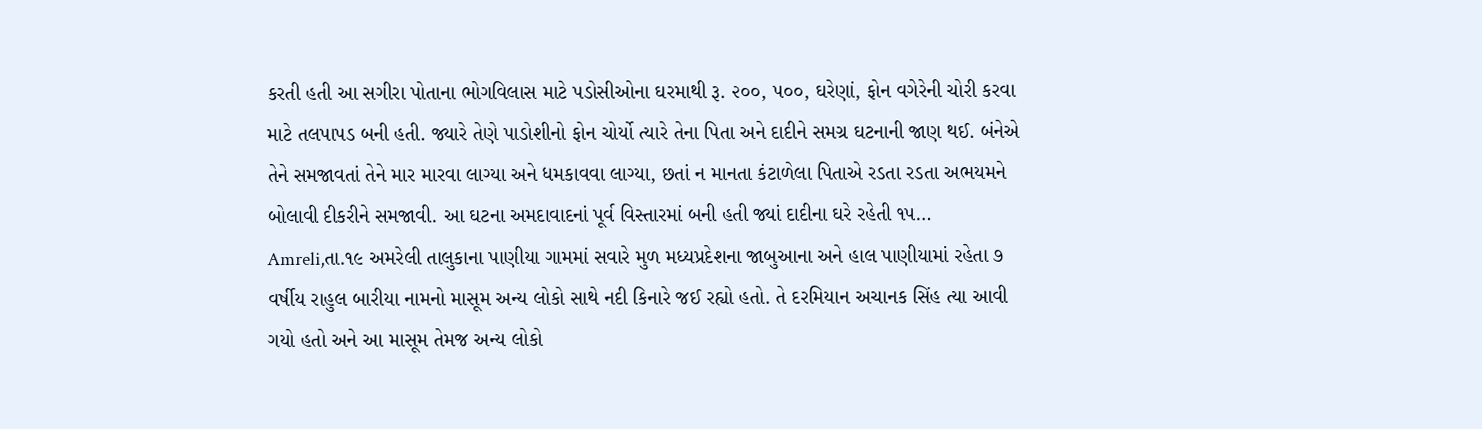કરતી હતી આ સગીરા પોતાના ભોગવિલાસ માટે પડોસીઓના ઘરમાથી રૂ. ૨૦૦, ૫૦૦, ઘરેણાં, ફોન વગેરેની ચોરી કરવા માટે તલપાપડ બની હતી. જ્યારે તેણે પાડોશીનો ફોન ચોર્યો ત્યારે તેના પિતા અને દાદીને સમગ્ર ઘટનાની જાણ થઈ. બંનેએ તેને સમજાવતાં તેને માર મારવા લાગ્યા અને ધમકાવવા લાગ્યા, છતાં ન માનતા કંટાળેલા પિતાએ રડતા રડતા અભયમને બોલાવી દીકરીને સમજાવી. આ ઘટના અમદાવાદનાં પૂર્વ વિસ્તારમાં બની હતી જ્યાં દાદીના ઘરે રહેતી ૧૫…
Amreli,તા.૧૯ અમરેલી તાલુકાના પાણીયા ગામમાં સવારે મુળ મધ્યપ્રદેશના જાબુઆના અને હાલ પાણીયામાં રહેતા ૭ વર્ષીય રાહુલ બારીયા નામનો માસૂમ અન્ય લોકો સાથે નદી કિનારે જઈ રહ્યો હતો. તે દરમિયાન અચાનક સિંહ ત્યા આવી ગયો હતો અને આ માસૂમ તેમજ અન્ય લોકો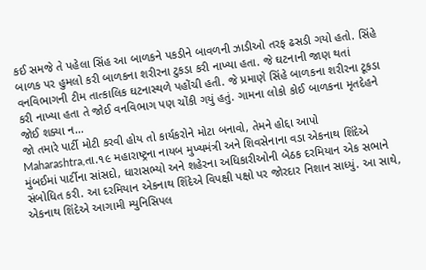કઈ સમજે તે પહેલા સિંહ આ બાળકને પકડીને બાવળની ઝાડીઓ તરફ ઢસડી ગયો હતો. સિંહે બાળક પર હુમલો કરી બાળકના શરીરના ટુકડા કરી નાખ્યા હતા. જે ઘટનાની જાણ થતાં વનવિભાગની ટીમ તાત્કાલિક ઘટનાસ્થળે પહોંચી હતી. જે પ્રમાણે સિંહે બાળકના શરીરના ટૂકડા કરી નાખ્યા હતા તે જોઈ વનવિભાગ પણ ચોંકી ગયું હતું. ગામના લોકો કોઈ બાળકના મૃતદેહને જોઈ શક્યા ન…
જો તમારે પાર્ટી મોટી કરવી હોય તો કાર્યકરોને મોટા બનાવો, તેમને હોદ્દા આપો Maharashtra,તા.૧૯ મહારાષ્ટ્રના નાયબ મુખ્યમંત્રી અને શિવસેનાના વડા એકનાથ શિંદેએ મુંબઈમાં પાર્ટીના સાંસદો, ધારાસભ્યો અને શહેરના અધિકારીઓની બેઠક દરમિયાન એક સભાને સંબોધિત કરી. આ દરમિયાન એકનાથ શિંદેએ વિપક્ષી પક્ષો પર જોરદાર નિશાન સાધ્યું. આ સાથે, એકનાથ શિંદેએ આગામી મ્યુનિસિપલ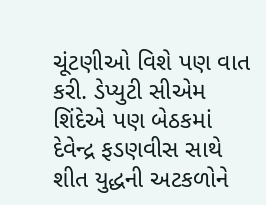ચૂંટણીઓ વિશે પણ વાત કરી. ડેપ્યુટી સીએમ શિંદેએ પણ બેઠકમાં દેવેન્દ્ર ફડણવીસ સાથે શીત યુદ્ધની અટકળોને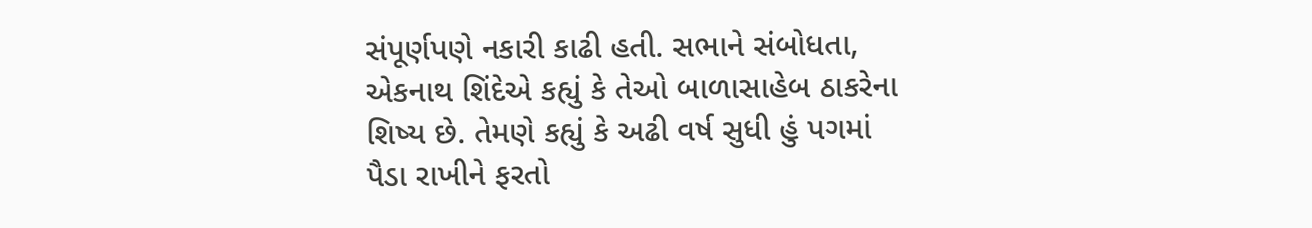સંપૂર્ણપણે નકારી કાઢી હતી. સભાને સંબોધતા, એકનાથ શિંદેએ કહ્યું કે તેઓ બાળાસાહેબ ઠાકરેના શિષ્ય છે. તેમણે કહ્યું કે અઢી વર્ષ સુધી હું પગમાં પૈડા રાખીને ફરતો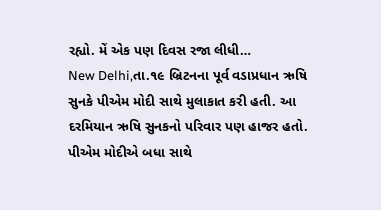રહ્યો. મેં એક પણ દિવસ રજા લીધી…
New Delhi,તા.૧૯ બ્રિટનના પૂર્વ વડાપ્રધાન ઋષિ સુનકે પીએમ મોદી સાથે મુલાકાત કરી હતી. આ દરમિયાન ઋષિ સુનકનો પરિવાર પણ હાજર હતો. પીએમ મોદીએ બધા સાથે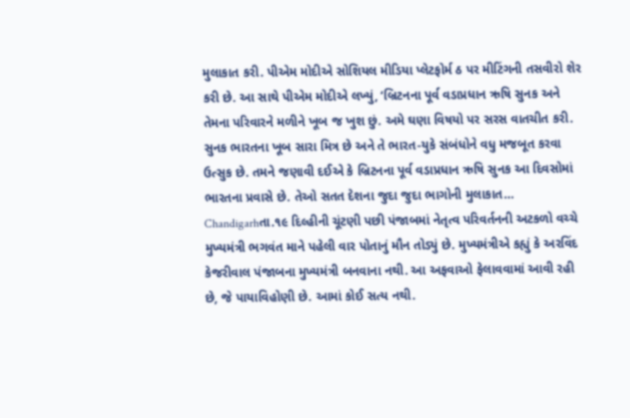મુલાકાત કરી. પીએમ મોદીએ સોશિયલ મીડિયા પ્લેટફોર્મ ઠ પર મીટિંગની તસવીરો શેર કરી છે. આ સાથે પીએમ મોદીએ લખ્યું, ‘બ્રિટનના પૂર્વ વડાપ્રધાન ઋષિ સુનક અને તેમના પરિવારને મળીને ખૂબ જ ખુશ છું. અમે ઘણા વિષયો પર સરસ વાતચીત કરી. સુનક ભારતના ખૂબ સારા મિત્ર છે અને તે ભારત-યુકે સંબંધોને વધુ મજબૂત કરવા ઉત્સુક છે. તમને જણાવી દઈએ કે બ્રિટનના પૂર્વ વડાપ્રધાન ઋષિ સુનક આ દિવસોમાં ભારતના પ્રવાસે છે. તેઓ સતત દેશના જુદા જુદા ભાગોની મુલાકાત…
Chandigarhતા.૧૯ દિલ્હીની ચૂંટણી પછી પંજાબમાં નેતૃત્વ પરિવર્તનની અટકળો વચ્ચે મુખ્યમંત્રી ભગવંત માને પહેલી વાર પોતાનું મૌન તોડ્યું છે. મુખ્યમંત્રીએ કહ્યું કે અરવિંદ કેજરીવાલ પંજાબના મુખ્યમંત્રી બનવાના નથી. આ અફવાઓ ફેલાવવામાં આવી રહી છે, જે પાયાવિહોણી છે. આમાં કોઈ સત્ય નથી.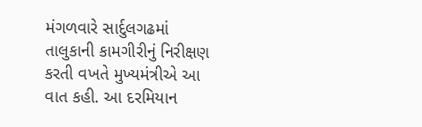મંગળવારે સાર્દુલગઢમાં તાલુકાની કામગીરીનું નિરીક્ષણ કરતી વખતે મુખ્યમંત્રીએ આ વાત કહી. આ દરમિયાન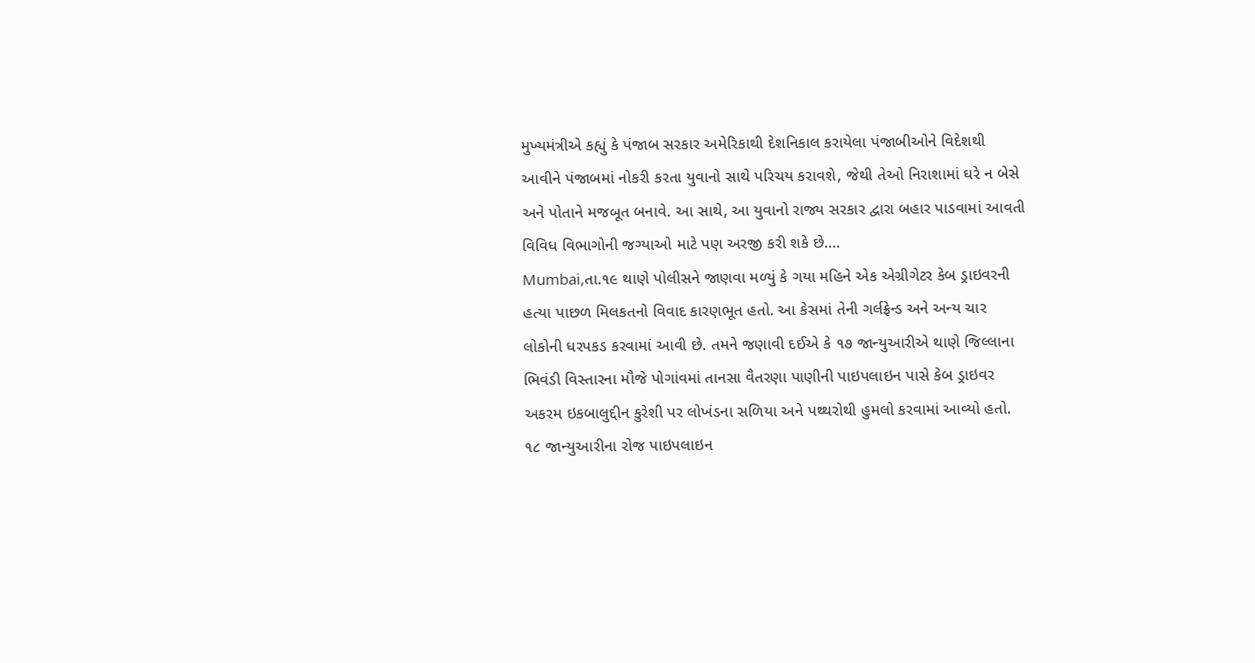મુખ્યમંત્રીએ કહ્યું કે પંજાબ સરકાર અમેરિકાથી દેશનિકાલ કરાયેલા પંજાબીઓને વિદેશથી આવીને પંજાબમાં નોકરી કરતા યુવાનો સાથે પરિચય કરાવશે, જેથી તેઓ નિરાશામાં ઘરે ન બેસે અને પોતાને મજબૂત બનાવે. આ સાથે, આ યુવાનો રાજ્ય સરકાર દ્વારા બહાર પાડવામાં આવતી વિવિધ વિભાગોની જગ્યાઓ માટે પણ અરજી કરી શકે છે.…
Mumbai,તા.૧૯ થાણે પોલીસને જાણવા મળ્યું કે ગયા મહિને એક એગ્રીગેટર કેબ ડ્રાઇવરની હત્યા પાછળ મિલકતનો વિવાદ કારણભૂત હતો. આ કેસમાં તેની ગર્લફ્રેન્ડ અને અન્ય ચાર લોકોની ધરપકડ કરવામાં આવી છે. તમને જણાવી દઈએ કે ૧૭ જાન્યુઆરીએ થાણે જિલ્લાના ભિવંડી વિસ્તારના મૌજે પોગાંવમાં તાનસા વૈતરણા પાણીની પાઇપલાઇન પાસે કેબ ડ્રાઇવર અકરમ ઇકબાલુદ્દીન કુરેશી પર લોખંડના સળિયા અને પથ્થરોથી હુમલો કરવામાં આવ્યો હતો. ૧૮ જાન્યુઆરીના રોજ પાઇપલાઇન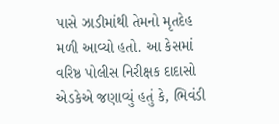પાસે ઝાડીમાંથી તેમનો મૃતદેહ મળી આવ્યો હતો. આ કેસમાં વરિષ્ઠ પોલીસ નિરીક્ષક દાદાસો એડકેએ જણાવ્યું હતું કે, ભિવંડી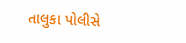તાલુકા પોલીસે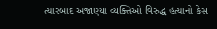ત્યારબાદ અજાણ્યા વ્યક્તિઓ વિરુદ્ધ હત્યાનો કેસ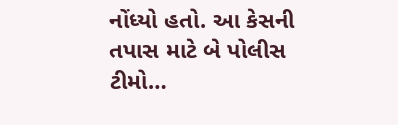નોંધ્યો હતો. આ કેસની તપાસ માટે બે પોલીસ ટીમો…